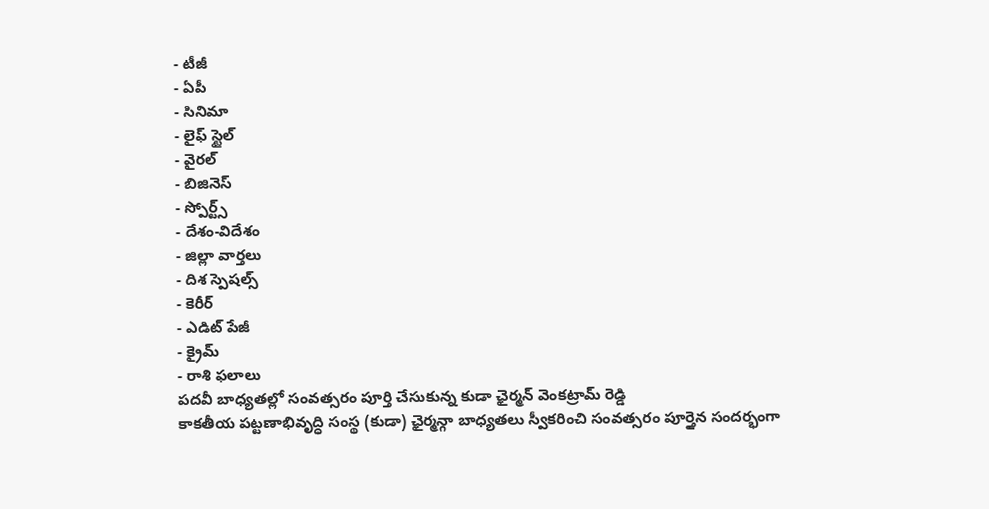- టీజీ
- ఏపీ
- సినిమా
- లైఫ్ స్టైల్
- వైరల్
- బిజినెస్
- స్పోర్ట్స్
- దేశం-విదేశం
- జిల్లా వార్తలు
- దిశ స్పెషల్స్
- కెరీర్
- ఎడిట్ పేజీ
- క్రైమ్
- రాశి ఫలాలు
పదవీ బాధ్యతల్లో సంవత్సరం పూర్తి చేసుకున్న కుడా ఛైర్మన్ వెంకట్రామ్ రెడ్డి
కాకతీయ పట్టణాభివృద్ధి సంస్థ (కుడా) ఛైర్మన్గా బాధ్యతలు స్వీకరించి సంవత్సరం పూర్తైన సందర్భంగా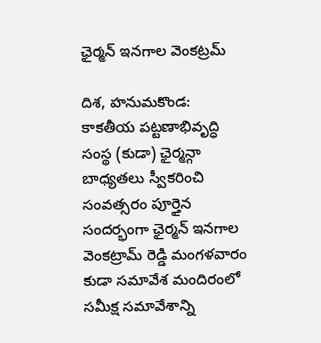ఛైర్మన్ ఇనగాల వెంకట్రమ్

దిశ, హనుమకొండ: కాకతీయ పట్టణాభివృద్ధి సంస్థ (కుడా) ఛైర్మన్గా బాధ్యతలు స్వీకరించి సంవత్సరం పూర్తైన సందర్భంగా ఛైర్మన్ ఇనగాల వెంకట్రామ్ రెడ్డి మంగళవారం కుడా సమావేశ మందిరంలో సమీక్ష సమావేశాన్ని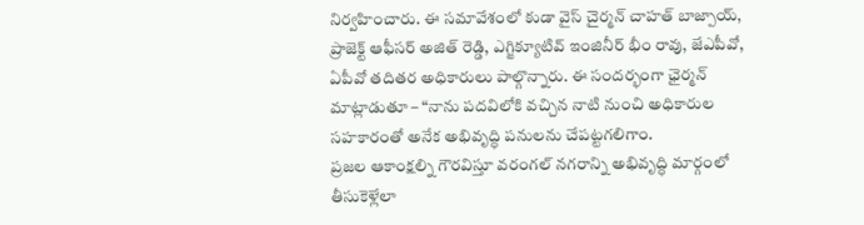నిర్వహించారు. ఈ సమావేశంలో కుడా వైస్ చైర్మన్ చాహత్ బాజ్పాయ్, ప్రాజెక్ట్ ఆఫీసర్ అజిత్ రెడ్డి, ఎగ్జిక్యూటివ్ ఇంజినీర్ భీం రావు, జేఎపీవో, ఏపీవో తదితర అధికారులు పాల్గొన్నారు. ఈ సందర్భంగా ఛైర్మన్ మాట్లాడుతూ – “నాను పదవిలోకి వచ్చిన నాటి నుంచి అధికారుల సహకారంతో అనేక అభివృద్ధి పనులను చేపట్టగలిగాం.
ప్రజల ఆకాంక్షల్ని గౌరవిస్తూ వరంగల్ నగరాన్ని అభివృద్ధి మార్గంలో తీసుకెళ్లేలా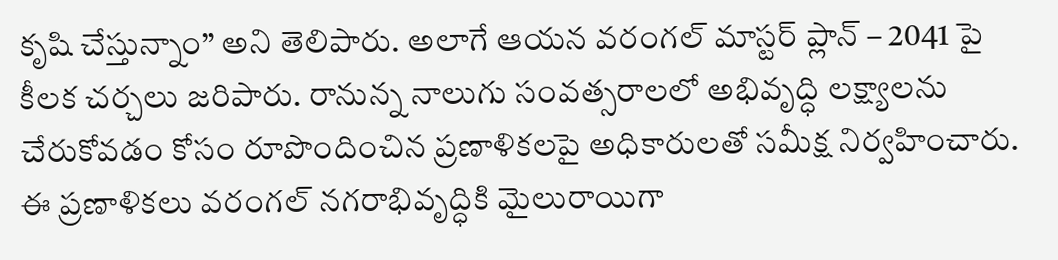కృషి చేస్తున్నాం” అని తెలిపారు. అలాగే ఆయన వరంగల్ మాస్టర్ ప్లాన్ – 2041 పై కీలక చర్చలు జరిపారు. రానున్న నాలుగు సంవత్సరాలలో అభివృద్ధి లక్ష్యాలను చేరుకోవడం కోసం రూపొందించిన ప్రణాళికలపై అధికారులతో సమీక్ష నిర్వహించారు. ఈ ప్రణాళికలు వరంగల్ నగరాభివృద్ధికి మైలురాయిగా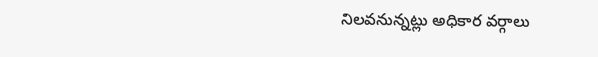నిలవనున్నట్లు అధికార వర్గాలు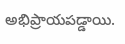అభిప్రాయపడ్డాయి.